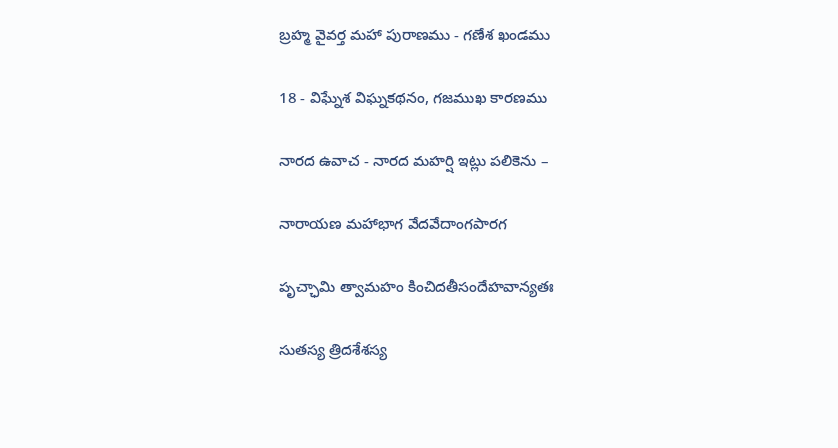బ్రహ్మ వైవర్త మహా పురాణము - గణేశ ఖండము

18 - విఘ్నేశ విఘ్నకథనం, గజముఖ కారణము

నారద ఉవాచ - నారద మహర్షి ఇట్లు పలికెను –

నారాయణ మహాభాగ వేదవేదాంగపారగ

పృచ్ఛామి త్వామహం కించిదతీసందేహవాన్యతః

సుతస్య త్రిదశేశస్య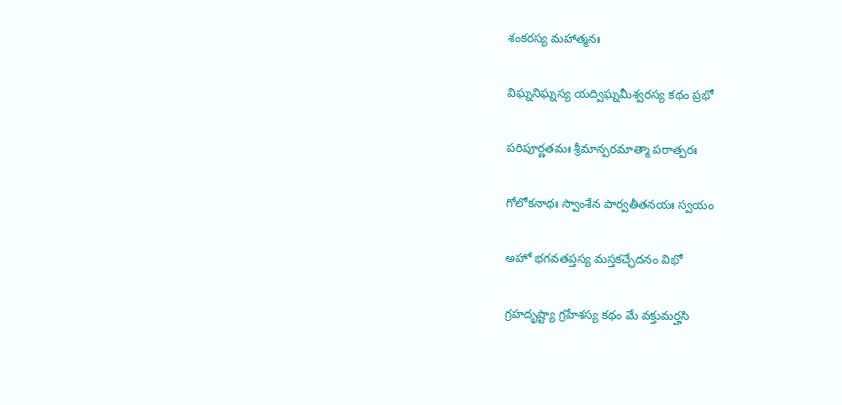శంకరస్య మహాత్మనః

విఘ్ననిఘ్నస్య యద్విఘ్నమీశ్వరస్య కథం ప్రభో

పరిపూర్ణతమః శ్రీమాన్పరమాత్మా పరాత్పరః

గోలోకనాథః స్వాంశేన పార్వతీతనయః స్వయం

అహో భగవతప్తస్య మస్తకచ్ఛేదనం విభో

గ్రహదృష్ట్యా గ్రహేశస్య కథం మే వక్తుమర్హసి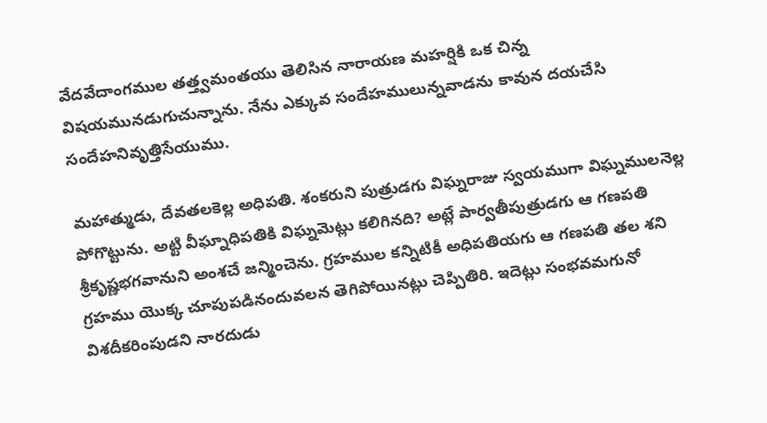వేదవేదాంగముల తత్త్వమంతయు తెలిసిన నారాయణ మహర్షికి ఒక చిన్న విషయమునడుగుచున్నాను. నేను ఎక్కువ సందేహములున్నవాడను కావున దయచేసి సందేహనివృత్తిసేయుము.

మహాత్ముడు, దేవతలకెల్ల అధిపతి. శంకరుని పుత్రుడగు విఘ్నరాజు స్వయముగా విఘ్నములనెల్ల పోగొట్టును. అట్టి వీఘ్నాధిపతికి విఘ్నమెట్లు కలిగినది? అట్లే పార్వతీపుత్రుడగు ఆ గణపతి శ్రీకృష్ణభగవానుని అంశచే జన్మించెను. గ్రహముల కన్నిటికీ అధిపతియగు ఆ గణపతి తల శని గ్రహము యొక్క చూపుపడినందువలన తెగిపోయినట్లు చెప్పితిరి. ఇదెట్లు సంభవమగునో విశదీకరింపుడని నారదుడు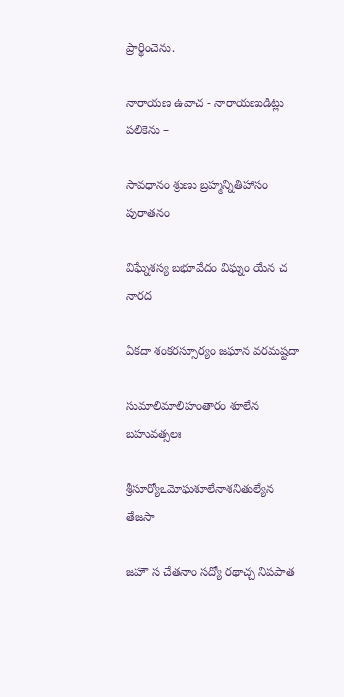ప్రార్థించెను.

నారాయణ ఉవాచ - నారాయణుడిట్లు పలికెను –

సావధానం శ్రుణు బ్రహ్మన్నితిహాసం పురాతనం

విఘ్నేశస్య బభూవేదం విఘ్నం యేన చ నారద

ఏకదా శంకరస్సూర్యం జఘాన వరమష్టదా

సుమాలిమాలిహంతారం శూలేన బహువత్సలః

శ్రీసూర్యోఽమోఘశూలేనాశనితుల్యేన తేజసా

జహౌ స చేతనాం సద్యో రథాచ్చ నిపపాత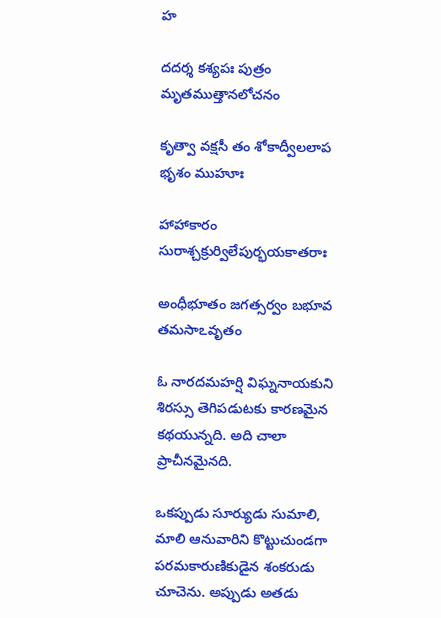హ

దదర్శ కశ్యపః పుత్రం మృతముత్తానలోచనం

కృత్వా వక్షసీ తం శోకాద్వీలలాప భృశం ముహూః

హాహాకారం సురాశ్చక్రుర్విలేపుర్భయకాతరాః

అంధీభూతం జగత్సర్వం బభూవ తమసాఽవృతం

ఓ నారదమహర్షి విఘ్ననాయకుని శిరస్సు తెగిపడుటకు కారణమైన కథయున్నది. అది చాలా ప్రాచీనమైనది.

ఒకప్పుడు సూర్యుడు సుమాలి, మాలి ఆనువారిని కొట్టుచుండగా పరమకారుణికుడైన శంకరుడు చూచెను. అప్పుడు అతడు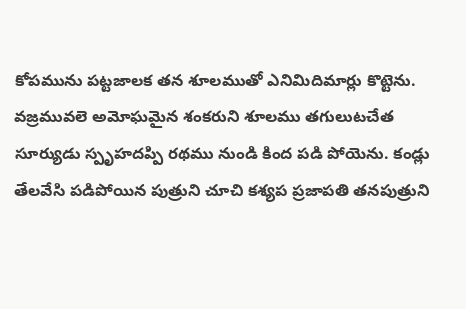కోపమును పట్టజాలక తన శూలముతో ఎనిమిదిమార్లు కొట్టెను. వజ్రమువలె అమోఘమైన శంకరుని శూలము తగులుటచేత సూర్యుడు స్పృహదప్పి రథము నుండి కింద పడి పోయెను. కండ్లు తేలవేసి పడిపోయిన పుత్రుని చూచి కశ్యప ప్రజాపతి తనపుత్రుని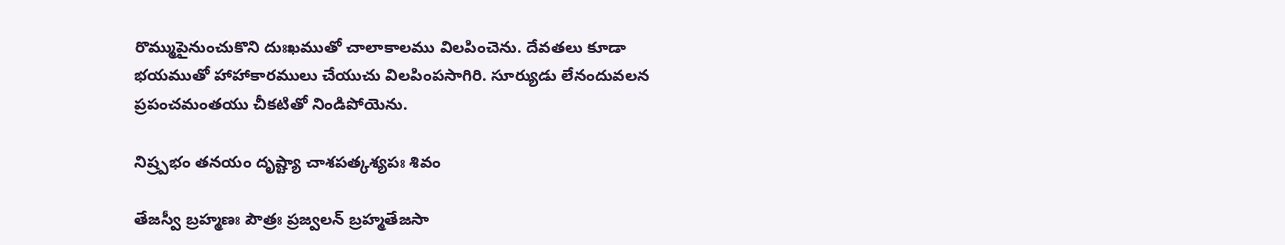రొమ్ముపైనుంచుకొని దుఃఖముతో చాలాకాలము విలపించెను. దేవతలు కూడా భయముతో హాహాకారములు చేయుచు విలపింపసాగిరి. సూర్యుడు లేనందువలన ప్రపంచమంతయు చీకటితో నిండిపోయెను.

నిష్ర్పభం తనయం దృష్ట్యా చాశపత్కశ్యపః శివం

తేజస్వీ బ్రహ్మణః పౌత్రః ప్రజ్వలన్ బ్రహ్మతేజసా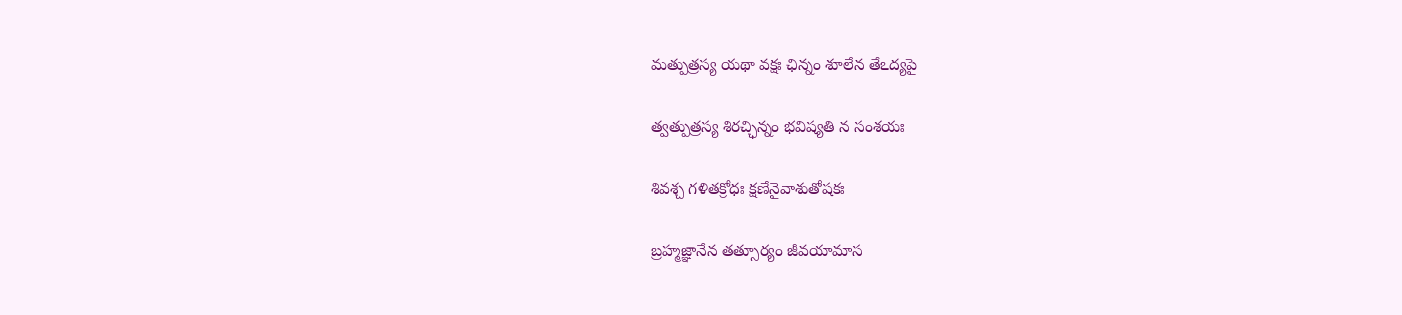మత్పుత్రస్య యథా వక్షః ఛిన్నం శూలేన తేఽద్యపై

త్వత్పుత్రస్య శిరచ్ఛిన్నం భవిష్యతి న సంశయః

శివశ్చ గళితక్రోధః క్షణేనైవాశుతోషకః

బ్రహ్మజ్ఞానేన తత్సూర్యం జీవయామాస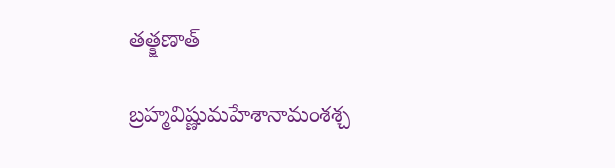తత్క్షణాత్

బ్రహ్మవిష్ణుమహేశానామంశశ్చ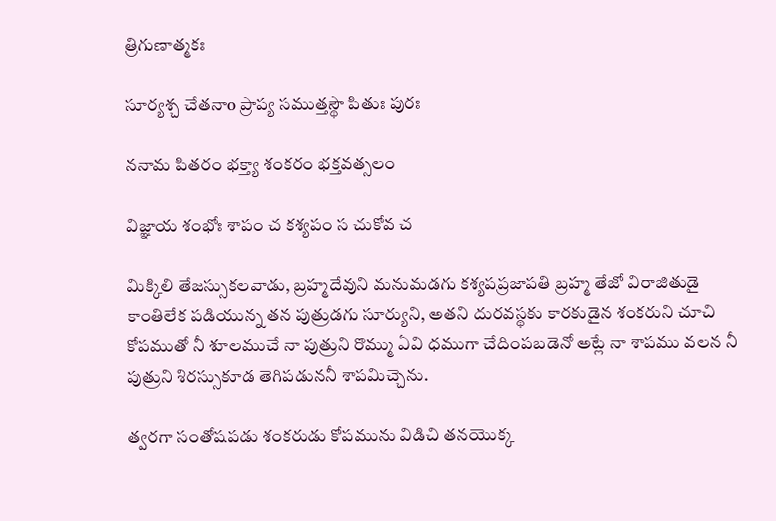త్రిగుణాత్మకః

సూర్యశ్చ చేతనాo ప్రాప్య సముత్తస్థౌ పితుః పురః

ననామ పితరం భక్త్యా శంకరం భక్తవత్సలం

విజ్ఞాయ శంభోః శాపం చ కశ్యపం స చుకోవ చ

మిక్కిలి తేజస్సుకలవాడు, బ్రహ్మదేవుని మనుమడగు కశ్యపప్రజాపతి బ్రహ్మ తేజో విరాజితుడై కాంతిలేక పడియున్న తన పుత్రుడగు సూర్యుని, అతని దురవస్థకు కారకుడైన శంకరుని చూచి కోపముతో నీ శూలముచే నా పుత్రుని రొమ్ము ఏవి ధముగా చేదింపబడెనో అట్లే నా శాపము వలన నీ పుత్రుని శిరస్సుకూడ తెగిపడుననీ శాపమిచ్చెను.

త్వరగా సంతోషపడు శంకరుడు కోపమును విడిచి తనయొక్క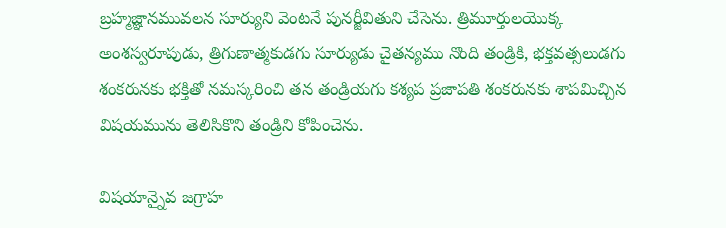బ్రహ్మజ్ఞానమువలన సూర్యుని వెంటనే పునర్జీవితుని చేసెను. త్రిమూర్తులయొక్క అంశస్వరూపుడు, త్రిగుణాత్మకుడగు సూర్యుడు చైతన్యము నొంది తండ్రికి, భక్తవత్సలుడగు శంకరునకు భక్తితో నమస్కరించి తన తండ్రియగు కశ్యప ప్రజాపతి శంకరునకు శాపమిచ్చిన విషయమును తెలిసికొని తండ్రిని కోపించెను.

విషయాన్నైవ జగ్రాహ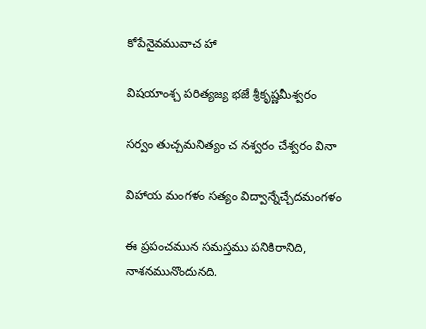కోపేనైవమువాచ హా

విషయాంశ్చ పరిత్యజ్య భజే శ్రీకృష్ణమీశ్వరం

సర్వం తుచ్చమనిత్యం చ నశ్వరం చేశ్వరం వినా

విహాయ మంగళం సత్యం విద్వాన్నేచ్చేదమంగళం

ఈ ప్రపంచమున సమస్తము పనికిరానిది, నాశనమునొందునది.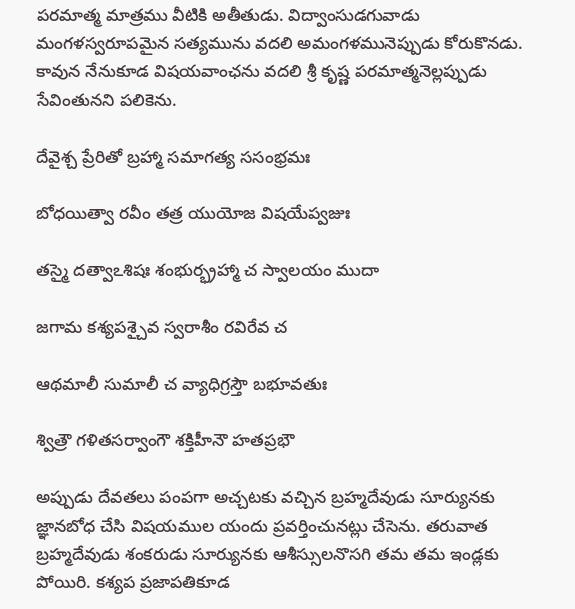పరమాత్మ మాత్రము వీటికి అతీతుడు. విద్వాంసుడగువాడు మంగళస్వరూపమైన సత్యమును వదలి అమంగళమునెప్పుడు కోరుకొనడు. కావున నేనుకూడ విషయవాంఛను వదలి శ్రీ కృష్ణ పరమాత్మనెల్లప్పుడు సేవింతునని పలికెను.

దేవైశ్చ ప్రేరితో బ్రహ్మా సమాగత్య ససంభ్రమః

బోధయిత్వా రవీం తత్ర యుయోజ విషయేప్వజుః

తస్మై దత్వాఽశిషః శంభుర్భ్రహ్మా చ స్వాలయం ముదా

జగామ కశ్యపశ్చైవ స్వరాశీం రవిరేవ చ

ఆథమాలీ సుమాలీ చ వ్యాధిగ్రస్తౌ బభూవతుః

శ్విత్రౌ గళితసర్వాంగౌ శక్తిహీనౌ హతప్రభౌ

అప్పుడు దేవతలు పంపగా అచ్చటకు వచ్చిన బ్రహ్మదేవుడు సూర్యునకు జ్ఞానబోధ చేసి విషయముల యందు ప్రవర్తించునట్లు చేసెను. తరువాత బ్రహ్మదేవుడు శంకరుడు సూర్యునకు ఆశీస్సులనొసగి తమ తమ ఇండ్లకు పోయిరి. కశ్యప ప్రజాపతికూడ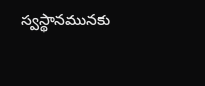స్వస్థానమునకు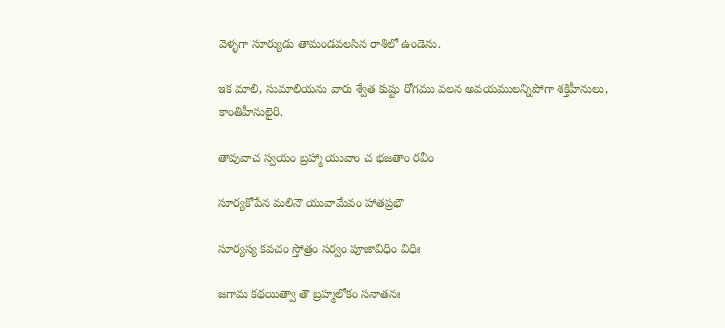వెళ్ళగా సూర్యుడు తామండవలసిన రాశిలో ఉండెను.

ఇక మాలి, సుమాలియను వారు శ్వేత కుష్టు రోగము వలన అవయములన్నిపోగా శక్తిహీనులు, కాంతిహీనులైరి.

తావువాచ స్వయం బ్రహ్మా యువాం చ భజతాం రవీం

సూర్యకోపేన మలినౌ యువామేవం హాతప్రభౌ

సూర్యస్య కవచం స్తోత్రం సర్వం పూజావిధిం విధిః

జగామ కథయిత్వా తౌ బ్రహ్మలోకం సనాతనః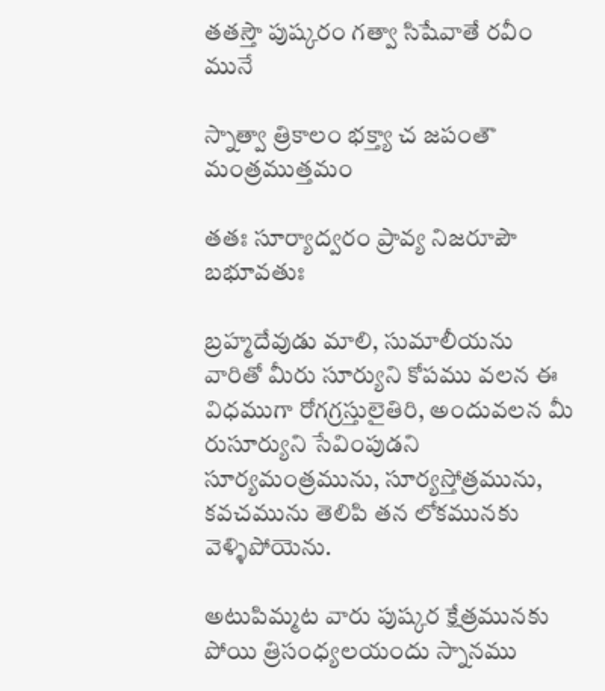తతస్తౌ పుష్కరం గత్వా సిషేవాతే రవీం మునే

స్నాత్వా త్రికాలం భక్త్యా చ జపంతౌ మంత్రముత్తమం

తతః సూర్యాద్వరం ప్రావ్య నిజరూపౌ బభూవతుః

బ్రహ్మదేవుడు మాలి, సుమాలీయను వారితో మీరు సూర్యుని కోపము వలన ఈ విధముగా రోగగ్రస్తులైతిరి, అందువలన మీ రుసూర్యుని సేవింపుడని సూర్యమంత్రమును, సూర్యస్తోత్రమును, కవచమును తెలిపి తన లోకమునకు వెళ్ళిపోయెను.

అటుపిమ్మట వారు పుష్కర క్షేత్రమునకు పోయి త్రిసంధ్యలయందు స్నానము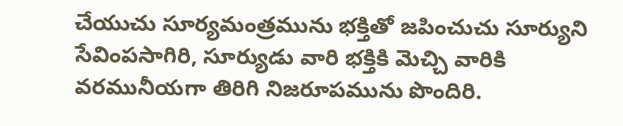చేయుచు సూర్యమంత్రమును భక్తితో జపించుచు సూర్యుని సేవింపసాగిరి, సూర్యుడు వారి భక్తికి మెచ్చి వారికి వరమునీయగా తిరిగి నిజరూపమును పొందిరి.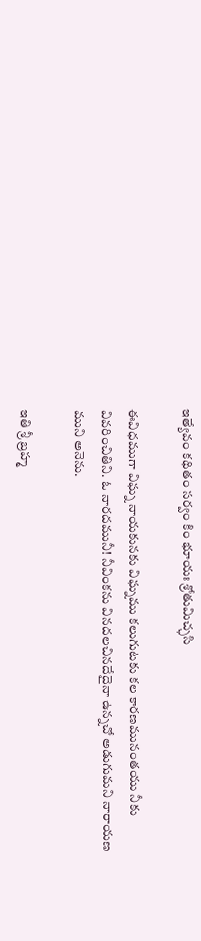ఇత్యేవం కథితం సర్వం కిం భూయః శ్రోతుమిచ్ఛసి

ఈవిధముగా విఘ్న నాయకునకు విఘ్నము కలుగుటకు కల కారణమునంతయు నీకు వివరించితిని. ఓ నారదమునీ! నీవింకను వినదలచినదేదైనా ఉన్నచో అడుగుమని నారాయణ ముని అనెను.

ఇతి శ్రీ బ్రహ్మ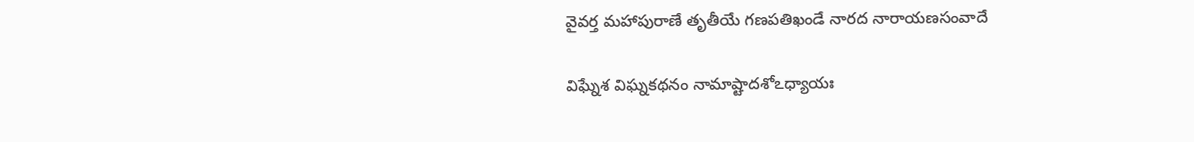వైవర్త మహాపురాణే తృతీయే గణపతిఖండే నారద నారాయణసంవాదే

విఘ్నేశ విఘ్నకథనం నామాష్టాదశోఽధ్యాయః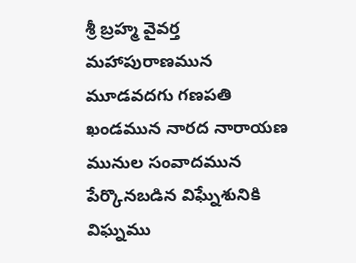శ్రీ బ్రహ్మ వైవర్త మహాపురాణమున మూడవదగు గణపతి ఖండమున నారద నారాయణ మునుల సంవాదమున పేర్కొనబడిన విఘ్నేశునికి విఘ్నము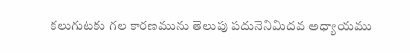కలుగుటకు గల కారణమును తెలుపు పదునెనిమిదవ అధ్యాయము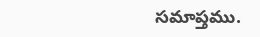సమాప్తము.